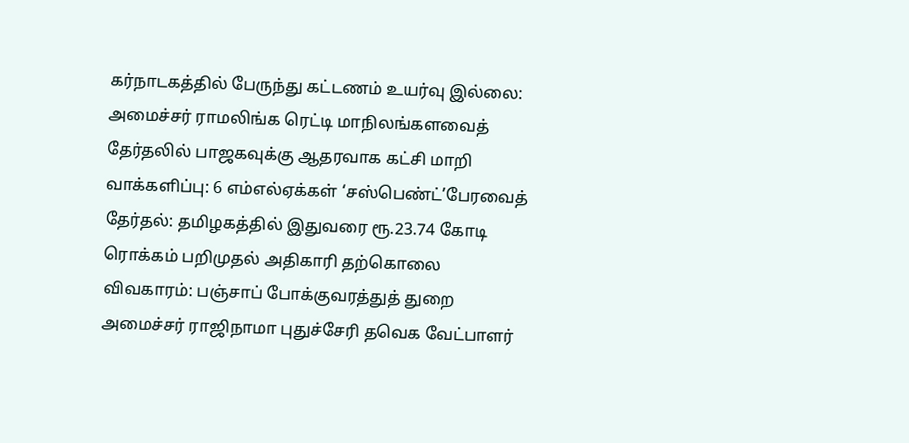கர்நாடகத்தில் பேருந்து கட்டணம் உயர்வு இல்லை: அமைச்சர் ராமலிங்க ரெட்டி மாநிலங்களவைத் தேர்தலில் பாஜகவுக்கு ஆதரவாக கட்சி மாறி வாக்களிப்பு: 6 எம்எல்ஏக்கள் ‘சஸ்பெண்ட்’பேரவைத் தேர்தல்: தமிழகத்தில் இதுவரை ரூ.23.74 கோடி ரொக்கம் பறிமுதல் அதிகாரி தற்கொலை விவகாரம்: பஞ்சாப் போக்குவரத்துத் துறை அமைச்சர் ராஜிநாமா புதுச்சேரி தவெக வேட்பாளர்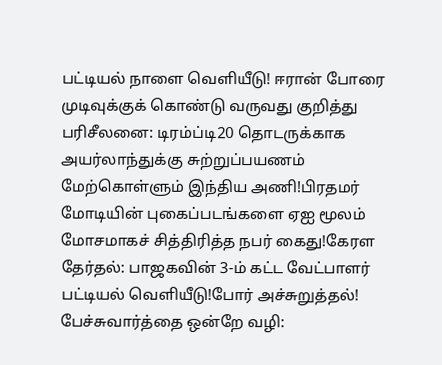பட்டியல் நாளை வெளியீடு! ஈரான் போரை முடிவுக்குக் கொண்டு வருவது குறித்து பரிசீலனை: டிரம்ப்டி20 தொடருக்காக அயர்லாந்துக்கு சுற்றுப்பயணம் மேற்கொள்ளும் இந்திய அணி!பிரதமர் மோடியின் புகைப்படங்களை ஏஐ மூலம் மோசமாகச் சித்திரித்த நபர் கைது!கேரள தேர்தல்: பாஜகவின் 3-ம் கட்ட வேட்பாளர் பட்டியல் வெளியீடு!போர் அச்சுறுத்தல்! பேச்சுவார்த்தை ஒன்றே வழி: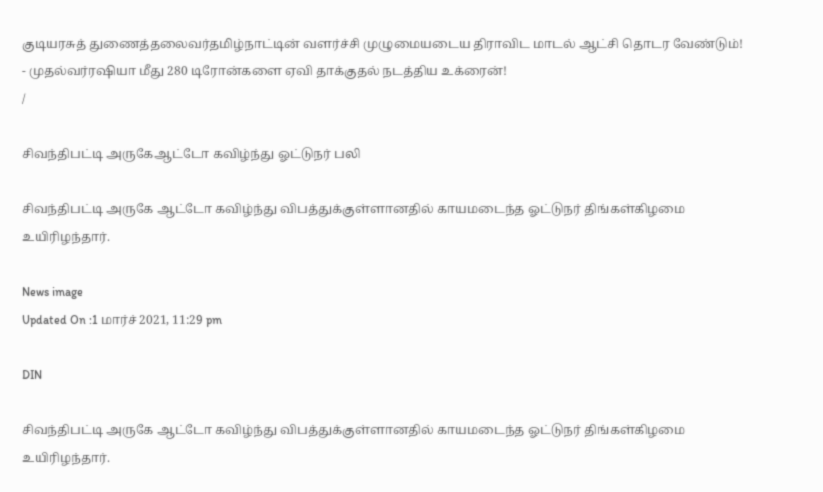குடியரசுத் துணைத்தலைவர்தமிழ்நாட்டின் வளர்ச்சி முழுமையடைய திராவிட மாடல் ஆட்சி தொடர வேண்டும்! - முதல்வர்ரஷியா மீது 280 டிரோன்களை ஏவி தாக்குதல் நடத்திய உக்ரைன்!
/

சிவந்திபட்டி அருகேஆட்டோ கவிழ்ந்து ஓட்டுநர் பலி

சிவந்திபட்டி அருகே ஆட்டோ கவிழ்ந்து விபத்துக்குள்ளானதில் காயமடைந்த ஓட்டுநர் திங்கள்கிழமை உயிரிழந்தார்.

News image
Updated On :1 மார்ச் 2021, 11:29 pm

DIN

சிவந்திபட்டி அருகே ஆட்டோ கவிழ்ந்து விபத்துக்குள்ளானதில் காயமடைந்த ஓட்டுநர் திங்கள்கிழமை உயிரிழந்தார்.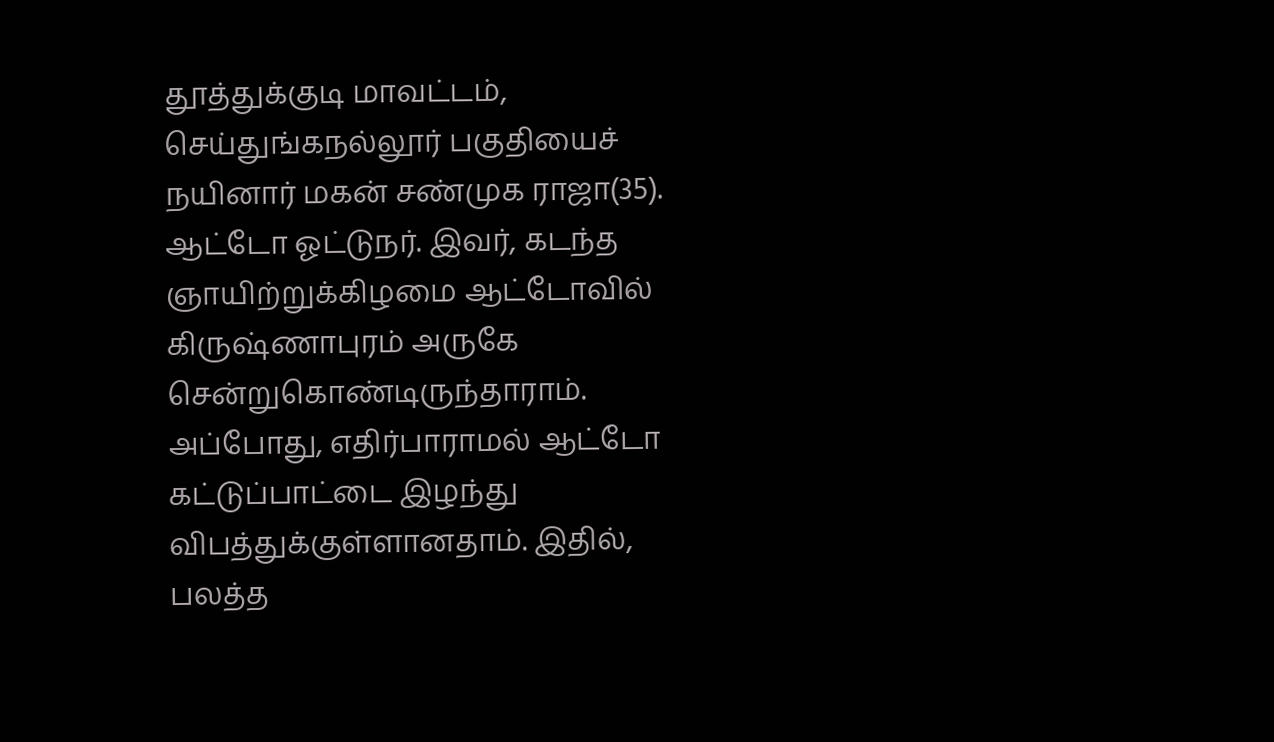தூத்துக்குடி மாவட்டம், செய்துங்கநல்லூர் பகுதியைச் நயினார் மகன் சண்முக ராஜா(35). ஆட்டோ ஓட்டுநர். இவர், கடந்த ஞாயிற்றுக்கிழமை ஆட்டோவில் கிருஷ்ணாபுரம் அருகே சென்றுகொண்டிருந்தாராம். அப்போது, எதிர்பாராமல் ஆட்டோ கட்டுப்பாட்டை இழந்து விபத்துக்குள்ளானதாம். இதில், பலத்த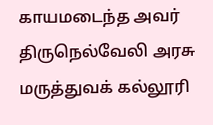காயமடைந்த அவர் திருநெல்வேலி அரசு மருத்துவக் கல்லூரி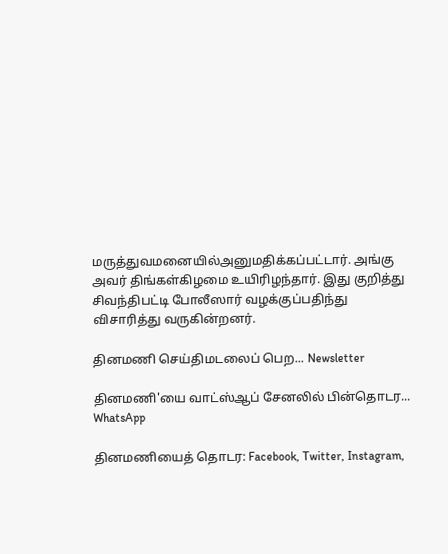மருத்துவமனையில்அனுமதிக்கப்பட்டார். அங்கு அவர் திங்கள்கிழமை உயிரிழந்தார். இது குறித்து சிவந்திபட்டி போலீஸார் வழக்குப்பதிந்து விசாரித்து வருகின்றனர்.

தினமணி செய்திமடலைப் பெற... Newsletter

தினமணி'யை வாட்ஸ்ஆப் சேனலில் பின்தொடர... WhatsApp

தினமணியைத் தொடர: Facebook, Twitter, Instagram,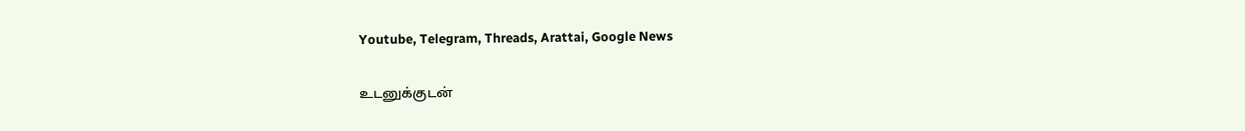Youtube, Telegram, Threads, Arattai, Google News

உடனுக்குடன்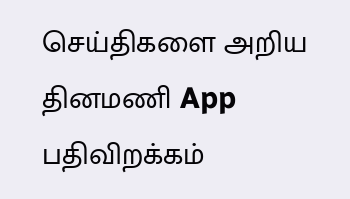செய்திகளை அறிய தினமணி App பதிவிறக்கம்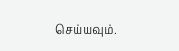செய்யவும்.